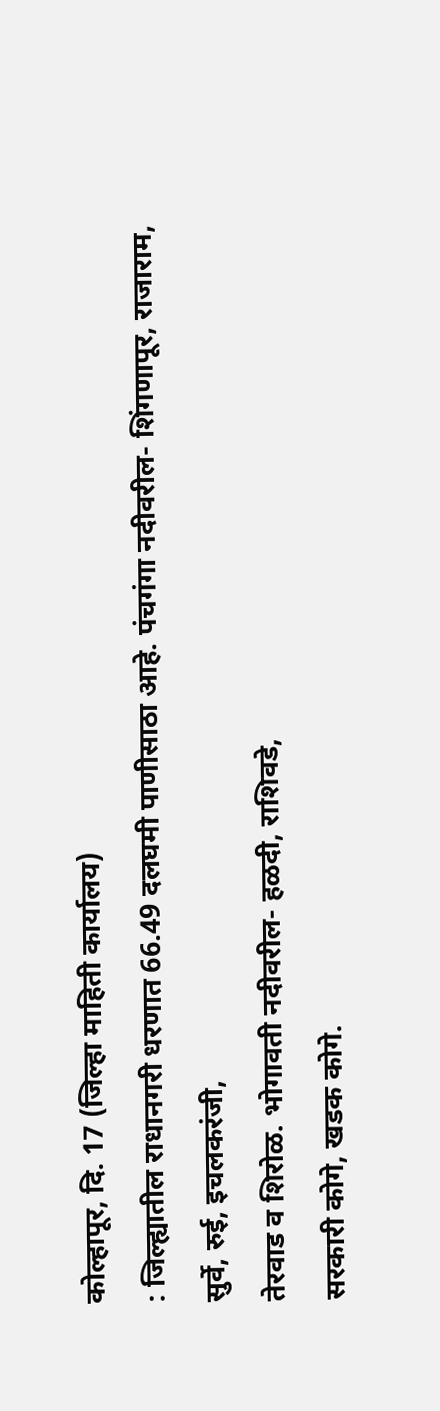कोल्हापूर, दि. 17 (जिल्हा माहिती कार्यालय)
: जिल्ह्यातील राधानगरी धरणात 66.49 दलघमी पाणीसाठा आहे. पंचगंगा नदीवरील- शिंगणापूर, राजाराम, सुर्वे, रुई, इचलकरंजी,
तेरवाड व शिरोळ. भोगावती नदीवरील- हळदी, राशिवडे,
सरकारी कोगे, खडक कोगे.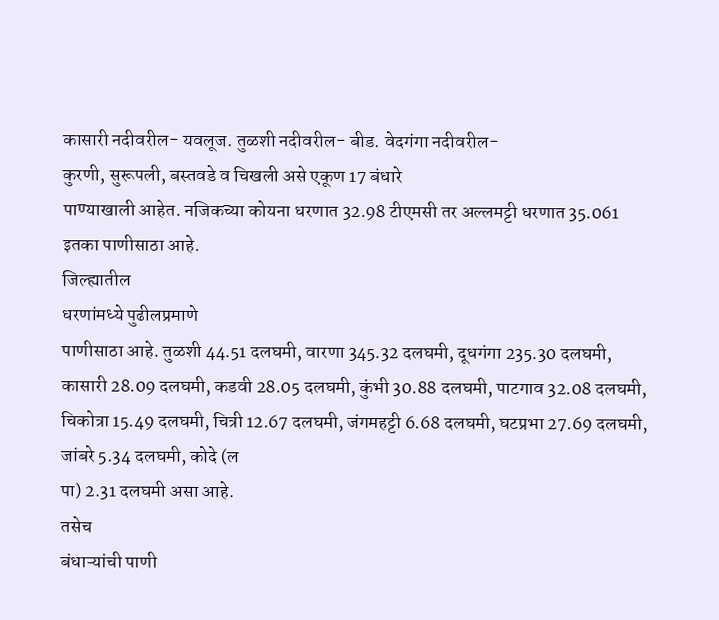कासारी नदीवरील- यवलूज. तुळशी नदीवरील- बीड. वेदगंगा नदीवरील-
कुरणी, सुरूपली, बस्तवडे व चिखली असे एकूण 17 बंधारे
पाण्याखाली आहेत. नजिकच्या कोयना धरणात 32.98 टीएमसी तर अल्लमट्टी धरणात 35.061
इतका पाणीसाठा आहे.
जिल्ह्यातील
धरणांमध्ये पुढीलप्रमाणे
पाणीसाठा आहे. तुळशी 44.51 दलघमी, वारणा 345.32 दलघमी, दूधगंगा 235.30 दलघमी,
कासारी 28.09 दलघमी, कडवी 28.05 दलघमी, कुंभी 30.88 दलघमी, पाटगाव 32.08 दलघमी,
चिकोत्रा 15.49 दलघमी, चित्री 12.67 दलघमी, जंगमहट्टी 6.68 दलघमी, घटप्रभा 27.69 दलघमी, जांबरे 5.34 दलघमी, कोदे (ल
पा) 2.31 दलघमी असा आहे.
तसेच
बंधाऱ्यांची पाणी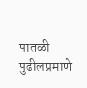पातळी पुढीलप्रमाणे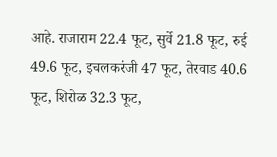आहे. राजाराम 22.4 फूट, सुर्वे 21.8 फूट, रुई
49.6 फूट, इचलकरंजी 47 फूट, तेरवाड 40.6 फूट, शिरोळ 32.3 फूट,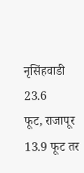नृसिंहवाडी 23.6
फूट, राजापूर 13.9 फूट तर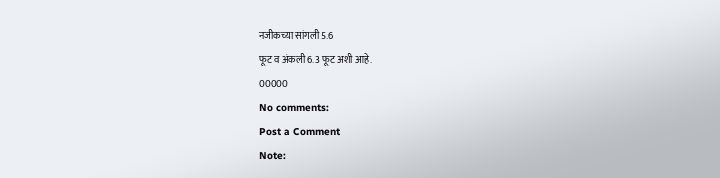नजीकच्या सांगली 5.6
फूट व अंकली 6.3 फूट अशी आहे.
00000
No comments:
Post a Comment
Note: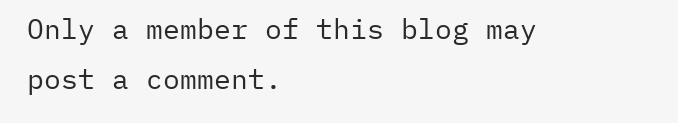Only a member of this blog may post a comment.